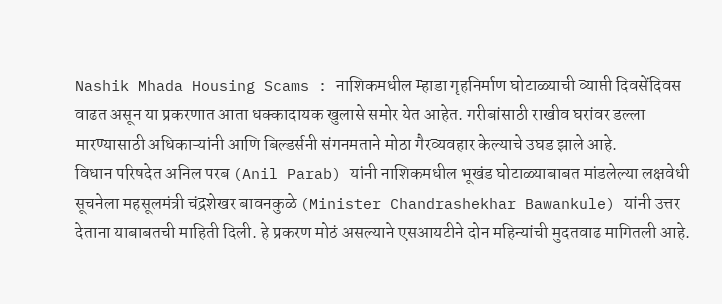Nashik Mhada Housing Scams : नाशिकमधील म्हाडा गृहनिर्माण घोटाळ्याची व्याप्ती दिवसेंदिवस वाढत असून या प्रकरणात आता धक्कादायक खुलासे समोर येत आहेत. गरीबांसाठी राखीव घरांवर डल्ला मारण्यासाठी अधिकाऱ्यांनी आणि बिल्डर्सनी संगनमताने मोठा गैरव्यवहार केल्याचे उघड झाले आहे.
विधान परिषदेत अनिल परब (Anil Parab) यांनी नाशिकमधील भूखंड घोटाळ्याबाबत मांडलेल्या लक्षवेधी सूचनेला महसूलमंत्री चंद्रशेखर बावनकुळे (Minister Chandrashekhar Bawankule) यांनी उत्तर देताना याबाबतची माहिती दिली. हे प्रकरण मोठं असल्याने एसआयटीने दोन महिन्यांची मुदतवाढ मागितली आहे.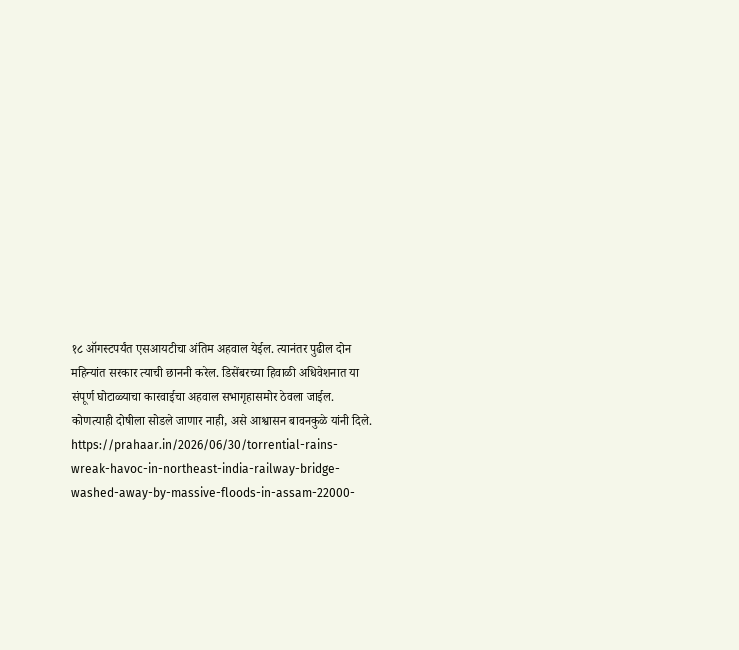१८ ऑगस्टपर्यंत एसआयटीचा अंतिम अहवाल येईल. त्यानंतर पुढील दोन महिन्यांत सरकार त्याची छाननी करेल. डिसेंबरच्या हिवाळी अधिवेशनात या संपूर्ण घोटाळ्याचा कारवाईचा अहवाल सभागृहासमोर ठेवला जाईल. कोणत्याही दोषीला सोडले जाणार नाही, असे आश्वासन बावनकुळे यांनी दिले.
https://prahaar.in/2026/06/30/torrential-rains-wreak-havoc-in-northeast-india-railway-bridge-washed-away-by-massive-floods-in-assam-22000-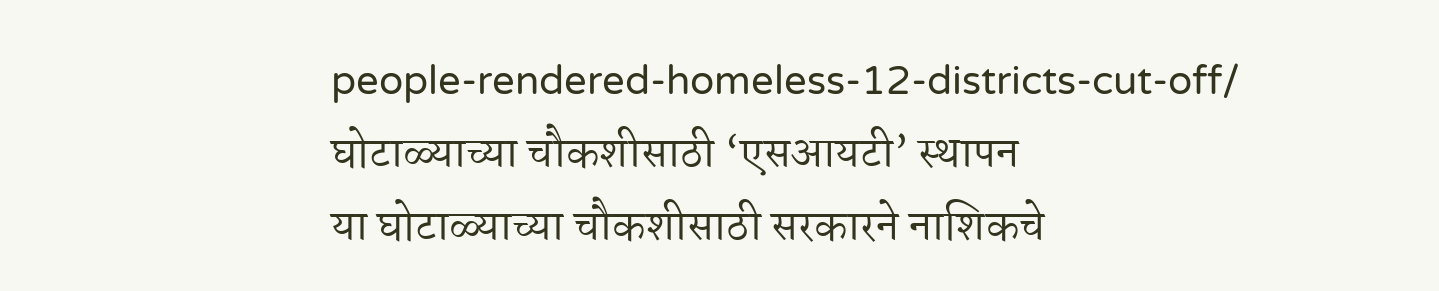people-rendered-homeless-12-districts-cut-off/
घोटाळ्याच्या चौकशीसाठी ‘एसआयटी’ स्थापन
या घोटाळ्याच्या चौकशीसाठी सरकारने नाशिकचे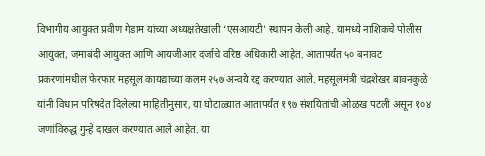विभागीय आयुक्त प्रवीण गेडाम यांच्या अध्यक्षतेखाली ‘एसआयटी’ स्थापन केली आहे. यामध्ये नाशिकचे पोलीस आयुक्त, जमाबंदी आयुक्त आणि आयजीआर दर्जाचे वरिष्ठ अधिकारी आहेत. आतापर्यंत ५० बनावट प्रकरणांमधील फेरफार महसूल कायद्याच्या कलम २५७ अन्वये रद्द करण्यात आले. महसूलमंत्री चंद्रशेखर बावनकुळे यांनी विधान परिषदेत दिलेल्या माहितीनुसार, या घोटाळ्यात आतापर्यंत १९७ संशयितांची ओळख पटली असून १०४ जणांविरुद्ध गुन्हे दाखल करण्यात आले आहेत. या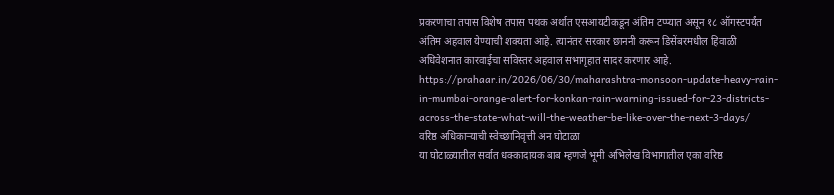प्रकरणाचा तपास विशेष तपास पथक अर्थात एसआयटीकडून अंतिम टप्प्यात असून १८ ऑगस्टपर्यंत अंतिम अहवाल येण्याची शक्यता आहे. त्यानंतर सरकार छाननी करून डिसेंबरमधील हिवाळी अधिवेशनात कारवाईचा सविस्तर अहवाल सभागृहात सादर करणार आहे.
https://prahaar.in/2026/06/30/maharashtra-monsoon-update-heavy-rain-in-mumbai-orange-alert-for-konkan-rain-warning-issued-for-23-districts-across-the-state-what-will-the-weather-be-like-over-the-next-3-days/
वरिष्ठ अधिकाऱ्याची स्वेच्छानिवृत्ती अन घोटाळा
या घोटाळ्यातील सर्वात धक्कादायक बाब म्हणजे भूमी अभिलेख विभागातील एका वरिष्ठ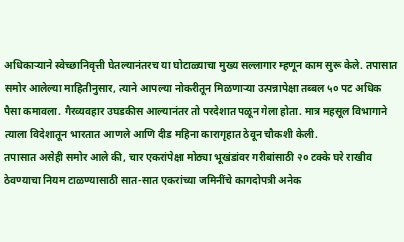अधिकाऱ्याने स्वेच्छानिवृत्ती घेतल्यानंतरच या घोटाळ्याचा मुख्य सल्लागार म्हणून काम सुरू केले. तपासात समोर आलेल्या माहितीनुसार, त्याने आपल्या नोकरीतून मिळणाऱ्या उत्पन्नापेक्षा तब्बल ५० पट अधिक पैसा कमावला. गैरव्यवहार उघडकीस आल्यानंतर तो परदेशात पळून गेला होता. मात्र महसूल विभागाने त्याला विदेशातून भारतात आणले आणि दीड महिना कारागृहात ठेवून चौकशी केली.
तपासात असेही समोर आले की, चार एकरांपेक्षा मोठ्या भूखंडांवर गरीबांसाठी २० टक्के घरे राखीव ठेवण्याचा नियम टाळण्यासाठी सात-सात एकरांच्या जमिनींचे कागदोपत्री अनेक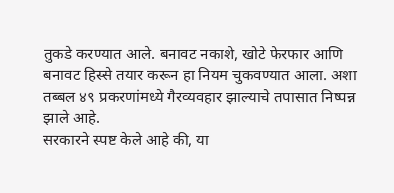तुकडे करण्यात आले. बनावट नकाशे, खोटे फेरफार आणि बनावट हिस्से तयार करून हा नियम चुकवण्यात आला. अशा तब्बल ४९ प्रकरणांमध्ये गैरव्यवहार झाल्याचे तपासात निष्पन्न झाले आहे.
सरकारने स्पष्ट केले आहे की, या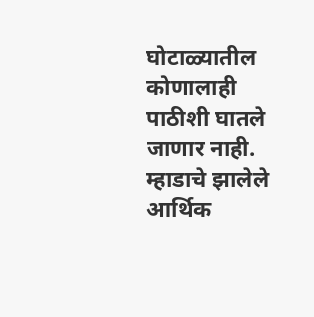घोटाळ्यातील कोणालाही पाठीशी घातले जाणार नाही. म्हाडाचे झालेले आर्थिक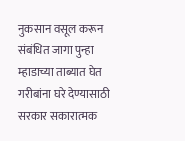नुकसान वसूल करून संबंधित जागा पुन्हा म्हाडाच्या ताब्यात घेत गरीबांना घरे देण्यासाठी सरकार सकारात्मक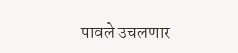पावले उचलणार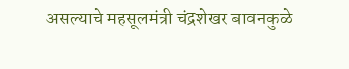असल्याचे महसूलमंत्री चंद्रशेखर बावनकुळे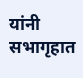यांनी सभागृहात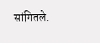सांगितले.